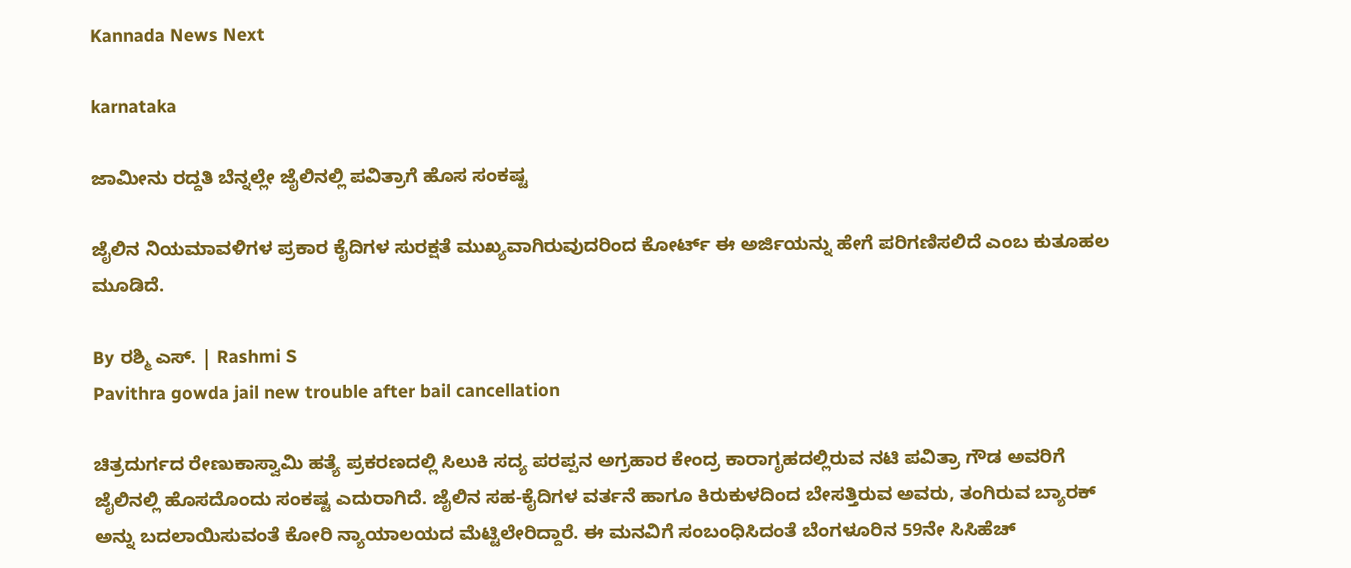Kannada News Next

karnataka

ಜಾಮೀನು ರದ್ದತಿ ಬೆನ್ನಲ್ಲೇ ಜೈಲಿನಲ್ಲಿ ಪವಿತ್ರಾಗೆ ಹೊಸ ಸಂಕಷ್ಟ

ಜೈಲಿನ ನಿಯಮಾವಳಿಗಳ ಪ್ರಕಾರ ಕೈದಿಗಳ ಸುರಕ್ಷತೆ ಮುಖ್ಯವಾಗಿರುವುದರಿಂದ ಕೋರ್ಟ್ ಈ ಅರ್ಜಿಯನ್ನು ಹೇಗೆ ಪರಿಗಣಿಸಲಿದೆ ಎಂಬ ಕುತೂಹಲ ಮೂಡಿದೆ.

By ರಶ್ಮಿ ಎಸ್. | Rashmi S
Pavithra gowda jail new trouble after bail cancellation

ಚಿತ್ರದುರ್ಗದ ರೇಣುಕಾಸ್ವಾಮಿ ಹತ್ಯೆ ಪ್ರಕರಣದಲ್ಲಿ ಸಿಲುಕಿ ಸದ್ಯ ಪರಪ್ಪನ ಅಗ್ರಹಾರ ಕೇಂದ್ರ ಕಾರಾಗೃಹದಲ್ಲಿರುವ ನಟಿ ಪವಿತ್ರಾ ಗೌಡ ಅವರಿಗೆ ಜೈಲಿನಲ್ಲಿ ಹೊಸದೊಂದು ಸಂಕಷ್ಟ ಎದುರಾಗಿದೆ. ಜೈಲಿನ ಸಹ-ಕೈದಿಗಳ ವರ್ತನೆ ಹಾಗೂ ಕಿರುಕುಳದಿಂದ ಬೇಸತ್ತಿರುವ ಅವರು, ತಂಗಿರುವ ಬ್ಯಾರಕ್ ಅನ್ನು ಬದಲಾಯಿಸುವಂತೆ ಕೋರಿ ನ್ಯಾಯಾಲಯದ ಮೆಟ್ಟಿಲೇರಿದ್ದಾರೆ. ಈ ಮನವಿಗೆ ಸಂಬಂಧಿಸಿದಂತೆ ಬೆಂಗಳೂರಿನ 59ನೇ ಸಿಸಿಹೆಚ್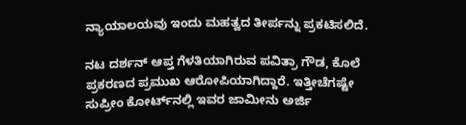ನ್ಯಾಯಾಲಯವು ಇಂದು ಮಹತ್ವದ ತೀರ್ಪನ್ನು ಪ್ರಕಟಿಸಲಿದೆ.

ನಟ ದರ್ಶನ್ ಆಪ್ತ ಗೆಳತಿಯಾಗಿರುವ ಪವಿತ್ರಾ ಗೌಡ, ಕೊಲೆ ಪ್ರಕರಣದ ಪ್ರಮುಖ ಆರೋಪಿಯಾಗಿದ್ದಾರೆ. ಇತ್ತೀಚೆಗಷ್ಟೇ ಸುಪ್ರೀಂ ಕೋರ್ಟ್‌ನಲ್ಲಿ ಇವರ ಜಾಮೀನು ಅರ್ಜಿ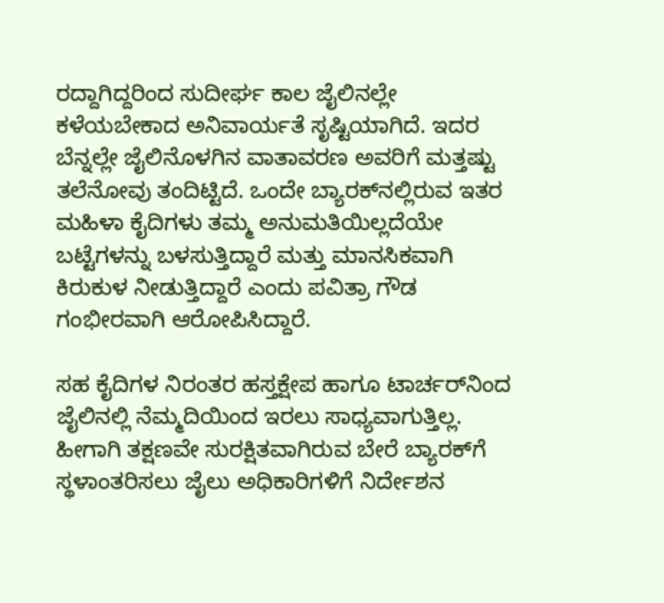ರದ್ದಾಗಿದ್ದರಿಂದ ಸುದೀರ್ಘ ಕಾಲ ಜೈಲಿನಲ್ಲೇ ಕಳೆಯಬೇಕಾದ ಅನಿವಾರ್ಯತೆ ಸೃಷ್ಟಿಯಾಗಿದೆ. ಇದರ ಬೆನ್ನಲ್ಲೇ ಜೈಲಿನೊಳಗಿನ ವಾತಾವರಣ ಅವರಿಗೆ ಮತ್ತಷ್ಟು ತಲೆನೋವು ತಂದಿಟ್ಟಿದೆ. ಒಂದೇ ಬ್ಯಾರಕ್‌ನಲ್ಲಿರುವ ಇತರ ಮಹಿಳಾ ಕೈದಿಗಳು ತಮ್ಮ ಅನುಮತಿಯಿಲ್ಲದೆಯೇ ಬಟ್ಟೆಗಳನ್ನು ಬಳಸುತ್ತಿದ್ದಾರೆ ಮತ್ತು ಮಾನಸಿಕವಾಗಿ ಕಿರುಕುಳ ನೀಡುತ್ತಿದ್ದಾರೆ ಎಂದು ಪವಿತ್ರಾ ಗೌಡ ಗಂಭೀರವಾಗಿ ಆರೋಪಿಸಿದ್ದಾರೆ.

ಸಹ ಕೈದಿಗಳ ನಿರಂತರ ಹಸ್ತಕ್ಷೇಪ ಹಾಗೂ ಟಾರ್ಚರ್‌ನಿಂದ ಜೈಲಿನಲ್ಲಿ ನೆಮ್ಮದಿಯಿಂದ ಇರಲು ಸಾಧ್ಯವಾಗುತ್ತಿಲ್ಲ. ಹೀಗಾಗಿ ತಕ್ಷಣವೇ ಸುರಕ್ಷಿತವಾಗಿರುವ ಬೇರೆ ಬ್ಯಾರಕ್‌ಗೆ ಸ್ಥಳಾಂತರಿಸಲು ಜೈಲು ಅಧಿಕಾರಿಗಳಿಗೆ ನಿರ್ದೇಶನ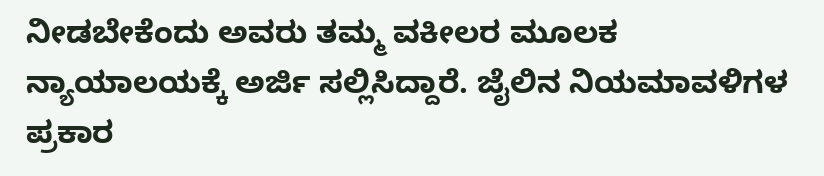ನೀಡಬೇಕೆಂದು ಅವರು ತಮ್ಮ ವಕೀಲರ ಮೂಲಕ ನ್ಯಾಯಾಲಯಕ್ಕೆ ಅರ್ಜಿ ಸಲ್ಲಿಸಿದ್ದಾರೆ. ಜೈಲಿನ ನಿಯಮಾವಳಿಗಳ ಪ್ರಕಾರ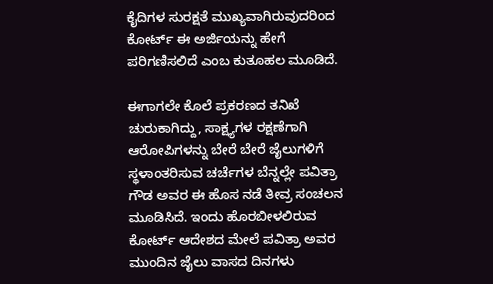ಕೈದಿಗಳ ಸುರಕ್ಷತೆ ಮುಖ್ಯವಾಗಿರುವುದರಿಂದ ಕೋರ್ಟ್ ಈ ಅರ್ಜಿಯನ್ನು ಹೇಗೆ ಪರಿಗಣಿಸಲಿದೆ ಎಂಬ ಕುತೂಹಲ ಮೂಡಿದೆ.

ಈಗಾಗಲೇ ಕೊಲೆ ಪ್ರಕರಣದ ತನಿಖೆ ಚುರುಕಾಗಿದ್ದು, ಸಾಕ್ಷ್ಯಗಳ ರಕ್ಷಣೆಗಾಗಿ ಆರೋಪಿಗಳನ್ನು ಬೇರೆ ಬೇರೆ ಜೈಲುಗಳಿಗೆ ಸ್ಥಳಾಂತರಿಸುವ ಚರ್ಚೆಗಳ ಬೆನ್ನಲ್ಲೇ ಪವಿತ್ರಾ ಗೌಡ ಅವರ ಈ ಹೊಸ ನಡೆ ತೀವ್ರ ಸಂಚಲನ ಮೂಡಿಸಿದೆ. ಇಂದು ಹೊರಬೀಳಲಿರುವ ಕೋರ್ಟ್ ಆದೇಶದ ಮೇಲೆ ಪವಿತ್ರಾ ಅವರ ಮುಂದಿನ ಜೈಲು ವಾಸದ ದಿನಗಳು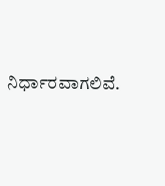ನಿರ್ಧಾರವಾಗಲಿವೆ.